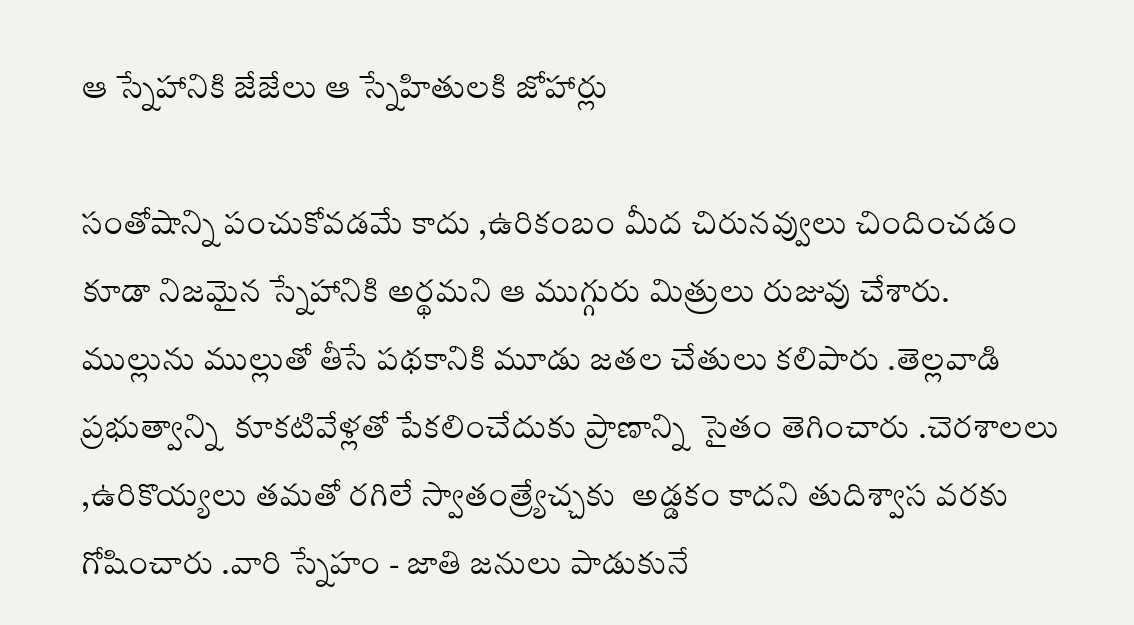ఆ స్నేహానికి జేజేలు ఆ స్నేహితులకి జోహార్లు

సంతోషాన్ని పంచుకోవడమే కాదు ,ఉరికంబం మీద చిరునవ్వులు చిందించడం కూడా నిజమైన స్నేహానికి అర్థమని ఆ ముగ్గురు మిత్రులు రుజువు చేశారు. ముల్లును ముల్లుతో తీసే పథకానికి మూడు జతల చేతులు కలిపారు .తెల్లవాడి ప్రభుత్వాన్ని  కూకటివేళ్లతో పేకలించేదుకు ప్రాణాన్ని  సైతం తెగించారు .చెరశాలలు ,ఉరికొయ్యలు తమతో రగిలే స్వాతంత్ర్యేచ్చకు  అడ్డకం కాదని తుదిశ్వాస వరకు గోషించారు .వారి స్నేహం - జాతి జనులు పాడుకునే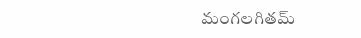మంగలగితమ్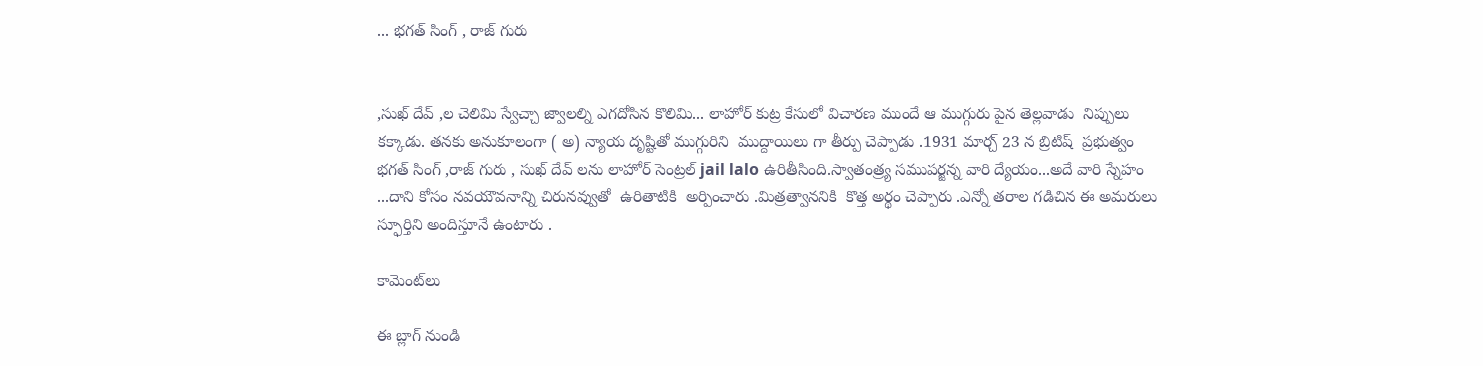... భగత్ సింగ్ , రాజ్ గురు


,సుఖ్ దేవ్ ,ల చెలిమి స్వేచ్చా జ్వాలల్ని ఎగదోసిన కొలిమి... లాహోర్ కుట్ర కేసులో విచారణ ముందే ఆ ముగ్గురు పైన తెల్లవాడు  నిప్పులు కక్కాడు. తనకు అనుకూలంగా ( అ) న్యాయ దృష్టితో ముగ్గురిని  ముద్దాయిలు గా తీర్పు చెప్పాడు .1931 మార్చ్ 23 న బ్రిటిష్  ప్రభుత్వం భగత్ సింగ్ ,రాజ్ గురు , సుఖ్ దేవ్ లను లాహోర్ సెంట్రల్ jail lalo ఉరితీసింది.స్వాతంత్ర్య సముపర్జన్న వారి ద్యేయం...అదే వారి స్నేహం ...దాని కోసం నవయౌవనాన్ని చిరునవ్వుతో  ఉరితాటికి  అర్పించారు .మిత్రత్వాననికి  కొత్త అర్థం చెప్పారు .ఎన్నో తరాల గడిచిన ఈ అమరులు స్ఫూర్తిని అందిస్తూనే ఉంటారు .

కామెంట్‌లు

ఈ బ్లాగ్ నుండి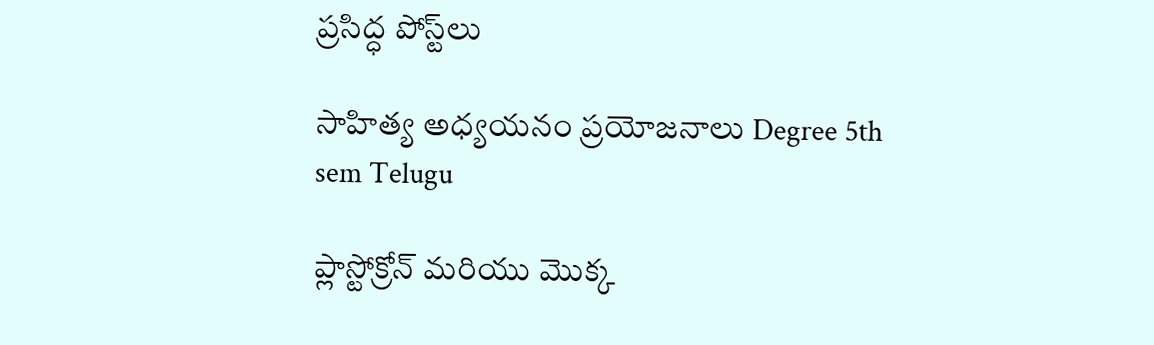ప్రసిద్ధ పోస్ట్‌లు

సాహిత్య అధ్యయనం ప్రయోజనాలు Degree 5th sem Telugu

ప్లాస్టోక్రోన్ మరియు మొక్క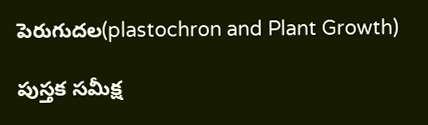పెరుగుదల(plastochron and Plant Growth)

పుస్తక సమీక్ష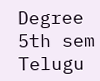Degree 5th sem Telugu